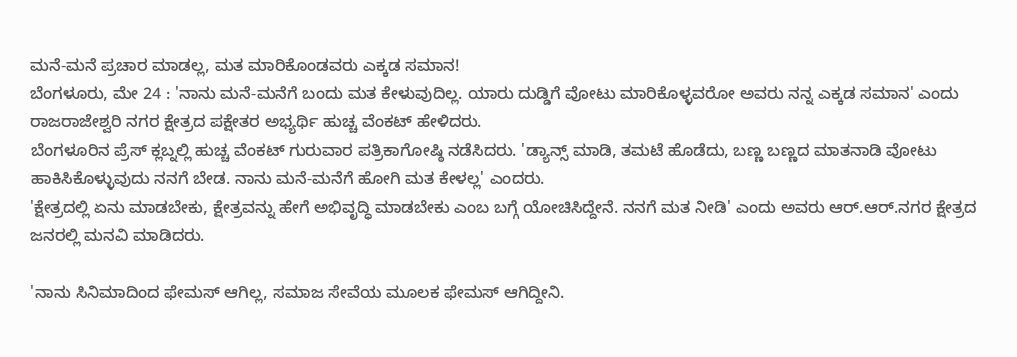ಮನೆ-ಮನೆ ಪ್ರಚಾರ ಮಾಡಲ್ಲ, ಮತ ಮಾರಿಕೊಂಡವರು ಎಕ್ಕಡ ಸಮಾನ!
ಬೆಂಗಳೂರು, ಮೇ 24 : 'ನಾನು ಮನೆ-ಮನೆಗೆ ಬಂದು ಮತ ಕೇಳುವುದಿಲ್ಲ. ಯಾರು ದುಡ್ಡಿಗೆ ವೋಟು ಮಾರಿಕೊಳ್ಳವರೋ ಅವರು ನನ್ನ ಎಕ್ಕಡ ಸಮಾನ' ಎಂದು ರಾಜರಾಜೇಶ್ವರಿ ನಗರ ಕ್ಷೇತ್ರದ ಪಕ್ಷೇತರ ಅಭ್ಯರ್ಥಿ ಹುಚ್ಚ ವೆಂಕಟ್ ಹೇಳಿದರು.
ಬೆಂಗಳೂರಿನ ಪ್ರೆಸ್ ಕ್ಲಬ್ನಲ್ಲಿ ಹುಚ್ಚ ವೆಂಕಟ್ ಗುರುವಾರ ಪತ್ರಿಕಾಗೋಷ್ಠಿ ನಡೆಸಿದರು. 'ಡ್ಯಾನ್ಸ್ ಮಾಡಿ, ತಮಟೆ ಹೊಡೆದು, ಬಣ್ಣ ಬಣ್ಣದ ಮಾತನಾಡಿ ವೋಟು ಹಾಕಿಸಿಕೊಳ್ಳುವುದು ನನಗೆ ಬೇಡ. ನಾನು ಮನೆ-ಮನೆಗೆ ಹೋಗಿ ಮತ ಕೇಳಲ್ಲ' ಎಂದರು.
'ಕ್ಷೇತ್ರದಲ್ಲಿ ಏನು ಮಾಡಬೇಕು, ಕ್ಷೇತ್ರವನ್ನು ಹೇಗೆ ಅಭಿವೃದ್ಧಿ ಮಾಡಬೇಕು ಎಂಬ ಬಗ್ಗೆ ಯೋಚಿಸಿದ್ದೇನೆ. ನನಗೆ ಮತ ನೀಡಿ' ಎಂದು ಅವರು ಆರ್.ಆರ್.ನಗರ ಕ್ಷೇತ್ರದ ಜನರಲ್ಲಿ ಮನವಿ ಮಾಡಿದರು.

'ನಾನು ಸಿನಿಮಾದಿಂದ ಫೇಮಸ್ ಆಗಿಲ್ಲ, ಸಮಾಜ ಸೇವೆಯ ಮೂಲಕ ಫೇಮಸ್ ಆಗಿದ್ದೀನಿ.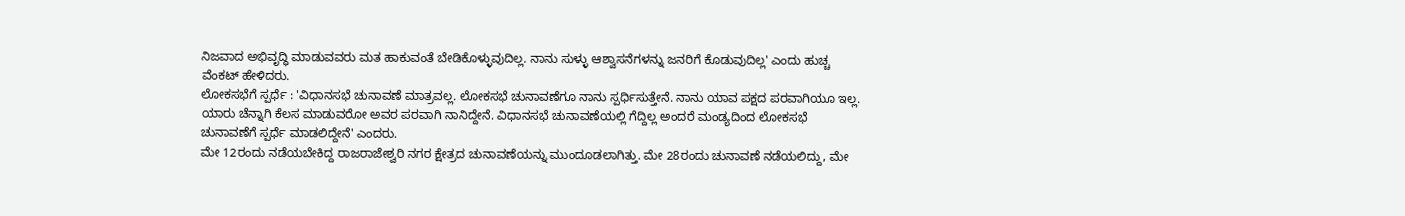ನಿಜವಾದ ಅಭಿವೃದ್ಧಿ ಮಾಡುವವರು ಮತ ಹಾಕುವಂತೆ ಬೇಡಿಕೊಳ್ಳುವುದಿಲ್ಲ. ನಾನು ಸುಳ್ಳು ಆಶ್ವಾಸನೆಗಳನ್ನು ಜನರಿಗೆ ಕೊಡುವುದಿಲ್ಲ' ಎಂದು ಹುಚ್ಚ ವೆಂಕಟ್ ಹೇಳಿದರು.
ಲೋಕಸಭೆಗೆ ಸ್ಪರ್ಧೆ : 'ವಿಧಾನಸಭೆ ಚುನಾವಣೆ ಮಾತ್ರವಲ್ಲ. ಲೋಕಸಭೆ ಚುನಾವಣೆಗೂ ನಾನು ಸ್ಪರ್ಧಿಸುತ್ತೇನೆ. ನಾನು ಯಾವ ಪಕ್ಷದ ಪರವಾಗಿಯೂ ಇಲ್ಲ. ಯಾರು ಚೆನ್ನಾಗಿ ಕೆಲಸ ಮಾಡುವರೋ ಅವರ ಪರವಾಗಿ ನಾನಿದ್ದೇನೆ. ವಿಧಾನಸಭೆ ಚುನಾವಣೆಯಲ್ಲಿ ಗೆದ್ದಿಲ್ಲ ಅಂದರೆ ಮಂಡ್ಯದಿಂದ ಲೋಕಸಭೆ ಚುನಾವಣೆಗೆ ಸ್ಪರ್ಧೆ ಮಾಡಲಿದ್ದೇನೆ' ಎಂದರು.
ಮೇ 12ರಂದು ನಡೆಯಬೇಕಿದ್ದ ರಾಜರಾಜೇಶ್ವರಿ ನಗರ ಕ್ಷೇತ್ರದ ಚುನಾವಣೆಯನ್ನು ಮುಂದೂಡಲಾಗಿತ್ತು. ಮೇ 28ರಂದು ಚುನಾವಣೆ ನಡೆಯಲಿದ್ದು, ಮೇ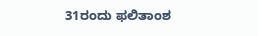31ರಂದು ಫಲಿತಾಂಶ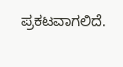ಪ್ರಕಟವಾಗಲಿದೆ.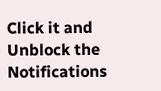Click it and Unblock the Notifications